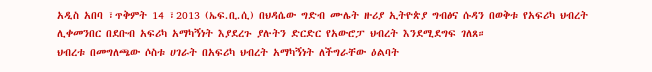አዲስ አበባ ፣ጥቅምት 14 ፣2013 (ኤፍ.ቢ.ሲ) በህዳሴው ግድብ ሙሌት ዙሪያ ኢትዮጵያ ግብፅና ሱዳን በወቅቱ የአፍሪካ ህብረት ሊቀመንበር በደቡብ አፍሪካ አማካኝነት እያደረጉ ያሉትን ድርድር የአውሮፓ ህብረት እንደሚደግፍ ገለጸ።
ህብረቱ በመግለጫው ሶስቱ ሀገራት በአፍሪካ ህብረት አማካኝነት ለችግራቸው ዕልባት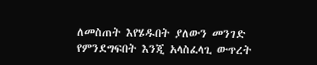ለመስጠት እየሄዱበት ያለውን መንገድ የምንደግፍበት እንጂ አላስፈላጊ ውጥረት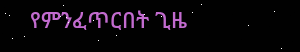የምንፈጥርበት ጊዜ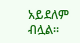አይደለም ብሏል።